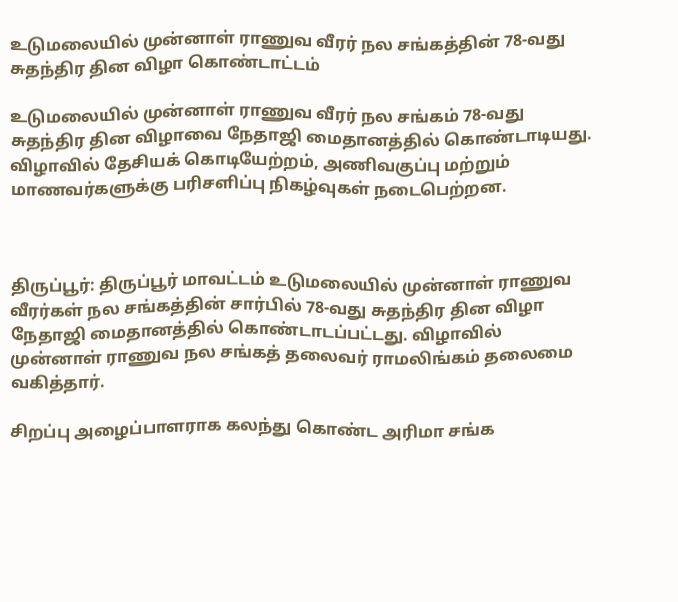உடுமலையில் முன்னாள் ராணுவ வீரர் நல சங்கத்தின் 78-வது சுதந்திர தின விழா கொண்டாட்டம்

உடுமலையில் முன்னாள் ராணுவ வீரர் நல சங்கம் 78-வது சுதந்திர தின விழாவை நேதாஜி மைதானத்தில் கொண்டாடியது. விழாவில் தேசியக் கொடியேற்றம், அணிவகுப்பு மற்றும் மாணவர்களுக்கு பரிசளிப்பு நிகழ்வுகள் நடைபெற்றன.



திருப்பூர்: திருப்பூர் மாவட்டம் உடுமலையில் முன்னாள் ராணுவ வீரர்கள் நல சங்கத்தின் சார்பில் 78-வது சுதந்திர தின விழா நேதாஜி மைதானத்தில் கொண்டாடப்பட்டது. விழாவில் முன்னாள் ராணுவ நல சங்கத் தலைவர் ராமலிங்கம் தலைமை வகித்தார்.

சிறப்பு அழைப்பாளராக கலந்து கொண்ட அரிமா சங்க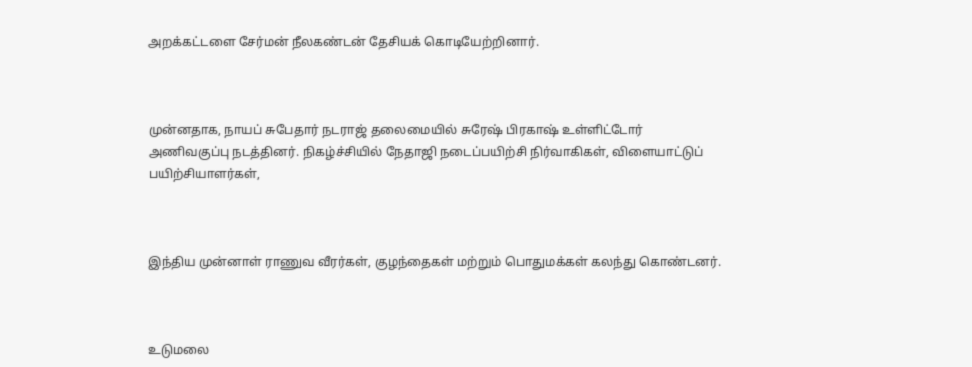அறக்கட்டளை சேர்மன் நீலகண்டன் தேசியக் கொடியேற்றினார்.



முன்னதாக, நாயப் சுபேதார் நடராஜ் தலைமையில் சுரேஷ் பிரகாஷ் உள்ளிட்டோர் அணிவகுப்பு நடத்தினர். நிகழ்ச்சியில் நேதாஜி நடைப்பயிற்சி நிர்வாகிகள், விளையாட்டுப் பயிற்சியாளர்கள்,



இந்திய முன்னாள் ராணுவ வீரர்கள், குழந்தைகள் மற்றும் பொதுமக்கள் கலந்து கொண்டனர்.



உடுமலை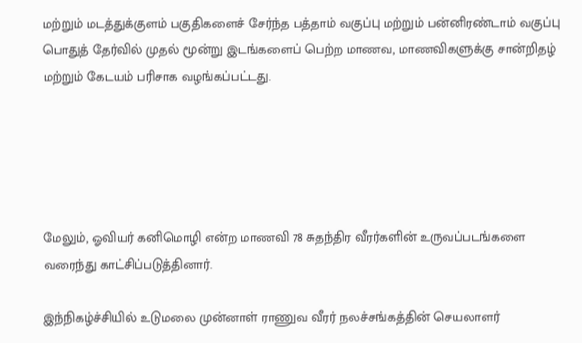மற்றும் மடத்துக்குளம் பகுதிகளைச் சேர்ந்த பத்தாம் வகுப்பு மற்றும் பன்னிரண்டாம் வகுப்பு பொதுத் தேர்வில் முதல் மூன்று இடங்களைப் பெற்ற மாணவ, மாணவிகளுக்கு சான்றிதழ் மற்றும் கேடயம் பரிசாக வழங்கப்பட்டது.





மேலும், ஓவியர் கனிமொழி என்ற மாணவி 78 சுதந்திர வீரர்களின் உருவப்படங்களை வரைந்து காட்சிப்படுத்தினார்.

இந்நிகழ்ச்சியில் உடுமலை முன்னாள் ராணுவ வீரர் நலச்சங்கத்தின் செயலாளர்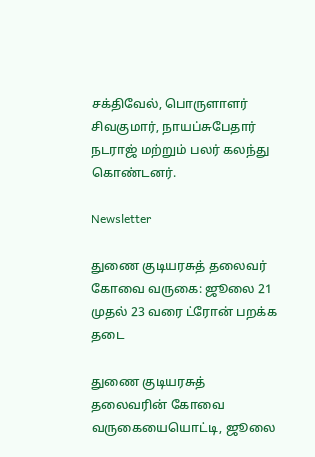சக்திவேல், பொருளாளர் சிவகுமார், நாயப்சுபேதார் நடராஜ் மற்றும் பலர் கலந்து கொண்டனர்.

Newsletter

துணை குடியரசுத் தலைவர் கோவை வருகை: ஜூலை 21 முதல் 23 வரை ட்ரோன் பறக்க தடை

துணை குடியரசுத் தலைவரின் கோவை வருகையையொட்டி, ஜூலை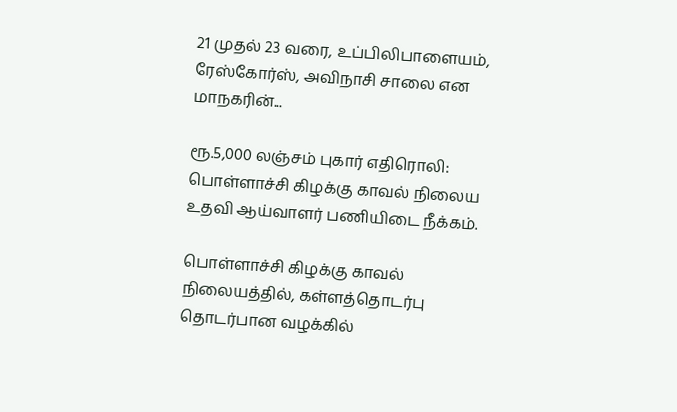21 முதல் 23 வரை, உப்பிலிபாளையம், ரேஸ்கோர்ஸ், அவிநாசி சாலை என மாநகரின்...

ரூ.5,000 லஞ்சம் புகார் எதிரொலி: பொள்ளாச்சி கிழக்கு காவல் நிலைய உதவி ஆய்வாளர் பணியிடை நீக்கம்.

பொள்ளாச்சி கிழக்கு காவல் நிலையத்தில், கள்ளத்தொடர்பு தொடர்பான வழக்கில்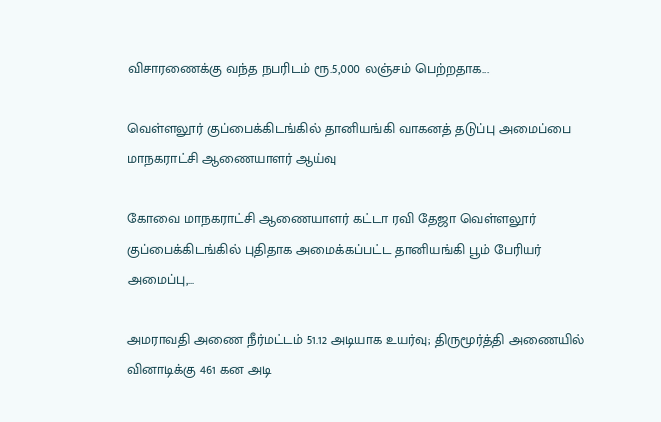விசாரணைக்கு வந்த நபரிடம் ரூ.5,000 லஞ்சம் பெற்றதாக...

வெள்ளலூர் குப்பைக்கிடங்கில் தானியங்கி வாகனத் தடுப்பு அமைப்பை மாநகராட்சி ஆணையாளர் ஆய்வு

கோவை மாநகராட்சி ஆணையாளர் கட்டா ரவி தேஜா வெள்ளலூர் குப்பைக்கிடங்கில் புதிதாக அமைக்கப்பட்ட தானியங்கி பூம் பேரியர் அமைப்பு,...

அமராவதி அணை நீர்மட்டம் 51.12 அடியாக உயர்வு; திருமூர்த்தி அணையில் வினாடிக்கு 461 கன அடி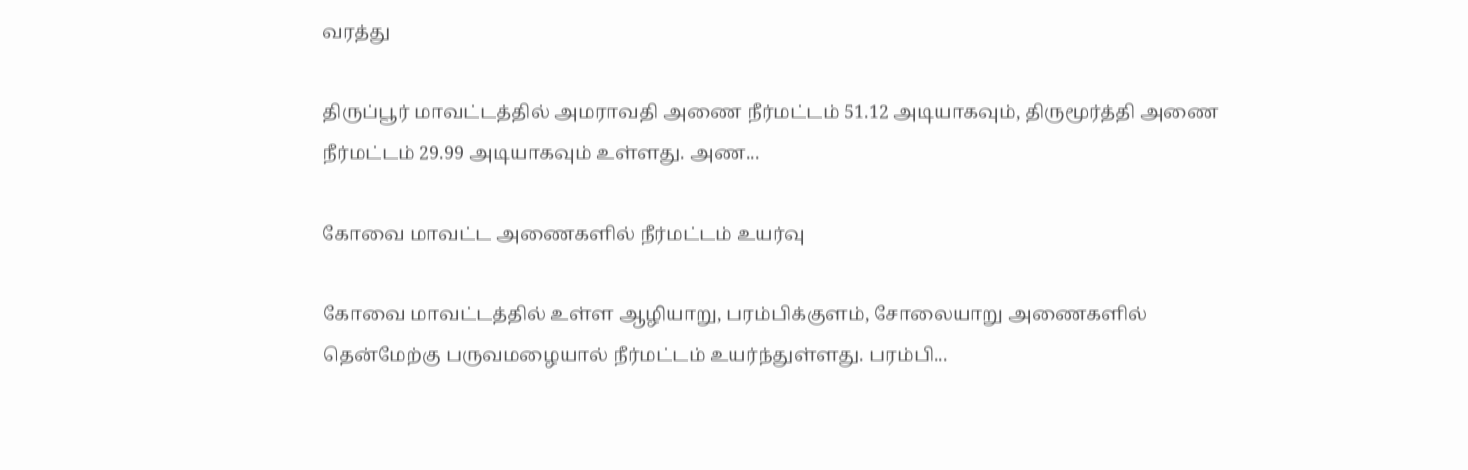வரத்து

திருப்பூர் மாவட்டத்தில் அமராவதி அணை நீர்மட்டம் 51.12 அடியாகவும், திருமூர்த்தி அணை நீர்மட்டம் 29.99 அடியாகவும் உள்ளது. அண...

கோவை மாவட்ட அணைகளில் நீர்மட்டம் உயர்வு

கோவை மாவட்டத்தில் உள்ள ஆழியாறு, பரம்பிக்குளம், சோலையாறு அணைகளில் தென்மேற்கு பருவமழையால் நீர்மட்டம் உயர்ந்துள்ளது. பரம்பி...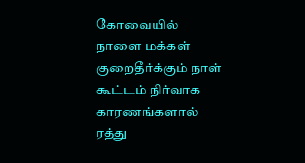கோவையில் நாளை மக்கள் குறைதீர்க்கும் நாள் கூட்டம் நிர்வாக காரணங்களால் ரத்து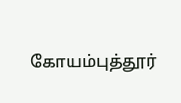கோயம்புத்தூர்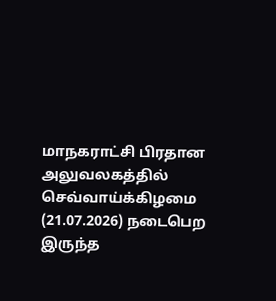மாநகராட்சி பிரதான அலுவலகத்தில் செவ்வாய்க்கிழமை (21.07.2026) நடைபெற இருந்த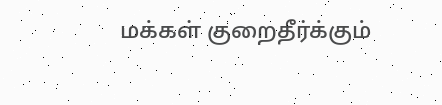மக்கள் குறைதீர்க்கும்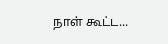நாள் கூட்ட...